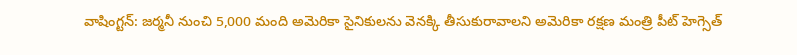వాషింగ్టన్: జర్మనీ నుంచి 5,000 మంది అమెరికా సైనికులను వెనక్కి తీసుకురావాలని అమెరికా రక్షణ మంత్రి పీట్ హెగ్సెత్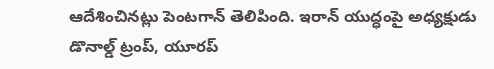ఆదేశించినట్లు పెంటగాన్ తెలిపింది. ఇరాన్ యుద్ధంపై అధ్యక్షుడు డొనాల్డ్ ట్రంప్, యూరప్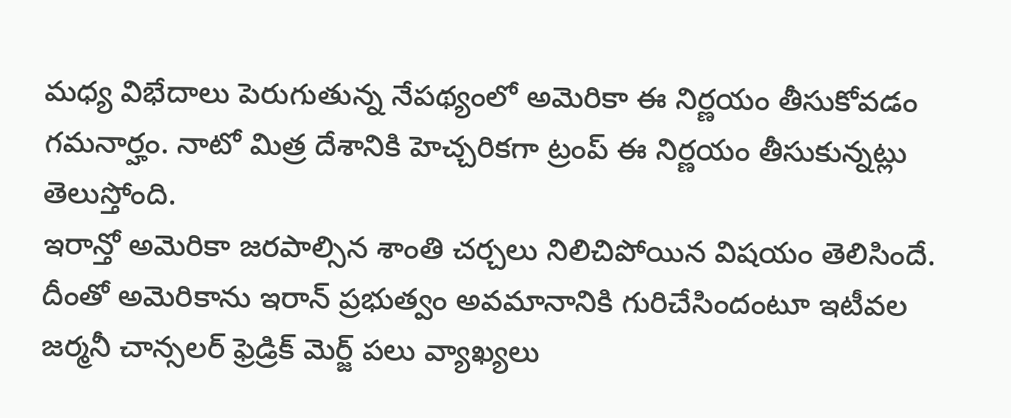మధ్య విభేదాలు పెరుగుతున్న నేపథ్యంలో అమెరికా ఈ నిర్ణయం తీసుకోవడం గమనార్హం. నాటో మిత్ర దేశానికి హెచ్చరికగా ట్రంప్ ఈ నిర్ణయం తీసుకున్నట్లు తెలుస్తోంది.
ఇరాన్తో అమెరికా జరపాల్సిన శాంతి చర్చలు నిలిచిపోయిన విషయం తెలిసిందే. దీంతో అమెరికాను ఇరాన్ ప్రభుత్వం అవమానానికి గురిచేసిందంటూ ఇటీవల జర్మనీ చాన్సలర్ ఫ్రెడ్రిక్ మెర్జ్ పలు వ్యాఖ్యలు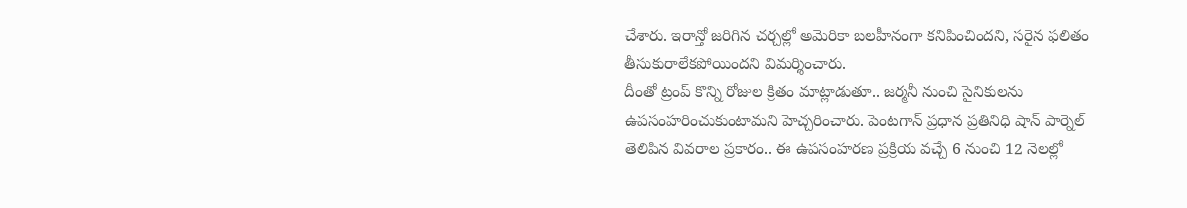చేశారు. ఇరాన్తో జరిగిన చర్చల్లో అమెరికా బలహీనంగా కనిపించిందని, సరైన ఫలితం తీసుకురాలేకపోయిందని విమర్శించారు.
దీంతో ట్రంప్ కొన్ని రోజుల క్రితం మాట్లాడుతూ.. జర్మనీ నుంచి సైనికులను ఉపసంహరించుకుంటామని హెచ్చరించారు. పెంటగాన్ ప్రధాన ప్రతినిధి షాన్ పార్నెల్ తెలిపిన వివరాల ప్రకారం.. ఈ ఉపసంహరణ ప్రక్రియ వచ్చే 6 నుంచి 12 నెలల్లో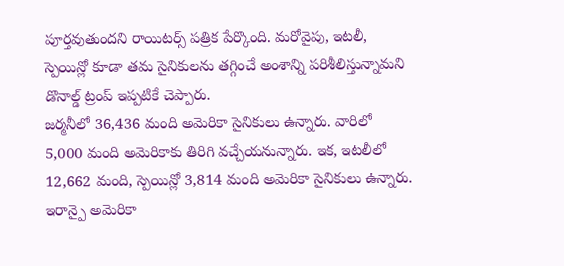పూర్తవుతుందని రాయిటర్స్ పత్రిక పేర్కొంది. మరోవైపు, ఇటలీ, స్పెయిన్లో కూడా తమ సైనికులను తగ్గించే అంశాన్ని పరిశీలిస్తున్నామని డొనాల్డ్ ట్రంప్ ఇప్పటికే చెప్పారు.
జర్మనీలో 36,436 మంది అమెరికా సైనికులు ఉన్నారు. వారిలో 5,000 మంది అమెరికాకు తిరిగి వచ్చేయనున్నారు. ఇక, ఇటలీలో 12,662 మంది, స్పెయిన్లో 3,814 మంది అమెరికా సైనికులు ఉన్నారు. ఇరాన్పై అమెరికా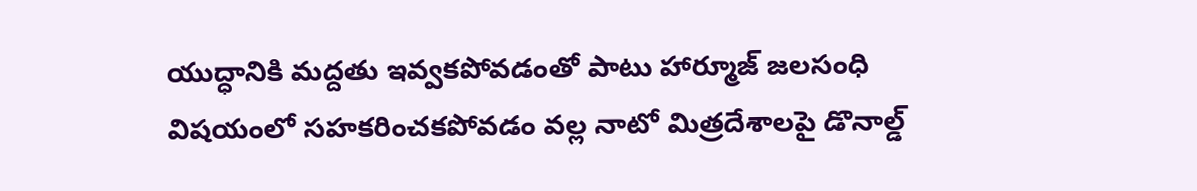యుద్ధానికి మద్దతు ఇవ్వకపోవడంతో పాటు హార్మూజ్ జలసంధి విషయంలో సహకరించకపోవడం వల్ల నాటో మిత్రదేశాలపై డొనాల్డ్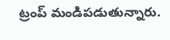ట్రంప్ మండిపడుతున్నారు.